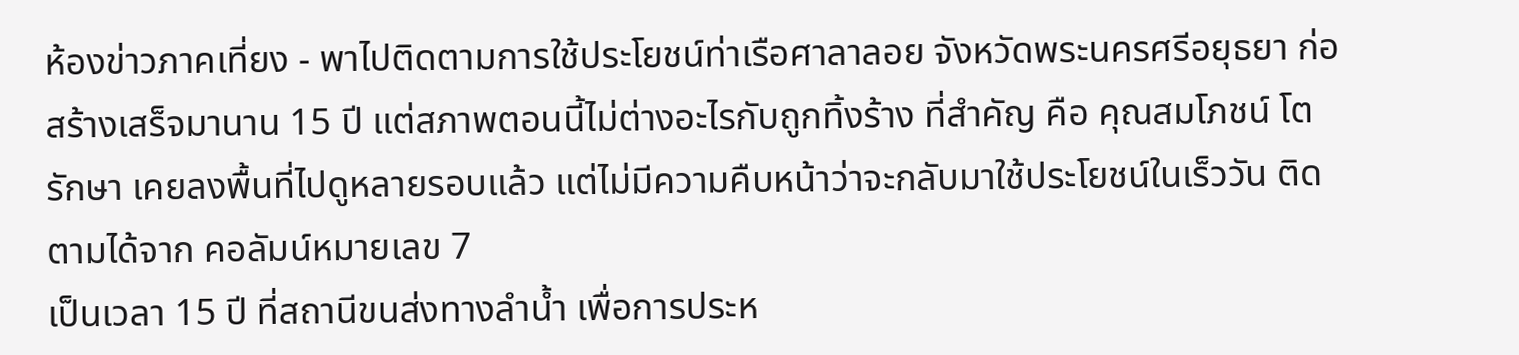ห้องข่าวภาคเที่ยง - พาไปติดตามการใช้ประโยชน์ท่าเรือศาลาลอย จังหวัดพระนครศรีอยุธยา ก่อสร้างเสร็จมานาน 15 ปี แต่สภาพตอนนี้ไม่ต่างอะไรกับถูกทิ้งร้าง ที่สำคัญ คือ คุณสมโภชน์ โตรักษา เคยลงพื้นที่ไปดูหลายรอบแล้ว แต่ไม่มีความคืบหน้าว่าจะกลับมาใช้ประโยชน์ในเร็ววัน ติดตามได้จาก คอลัมน์หมายเลข 7
เป็นเวลา 15 ปี ที่สถานีขนส่งทางลำน้ำ เพื่อการประห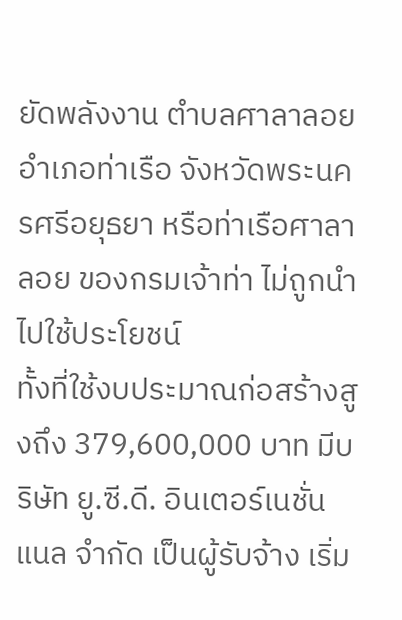ยัดพลังงาน ตำบลศาลาลอย อำเภอท่าเรือ จังหวัดพระนครศรีอยุธยา หรือท่าเรือศาลาลอย ของกรมเจ้าท่า ไม่ถูกนำไปใช้ประโยชน์
ทั้งที่ใช้งบประมาณก่อสร้างสูงถึง 379,600,000 บาท มีบริษัท ยู.ซี.ดี. อินเตอร์เนชั่นแนล จำกัด เป็นผู้รับจ้าง เริ่ม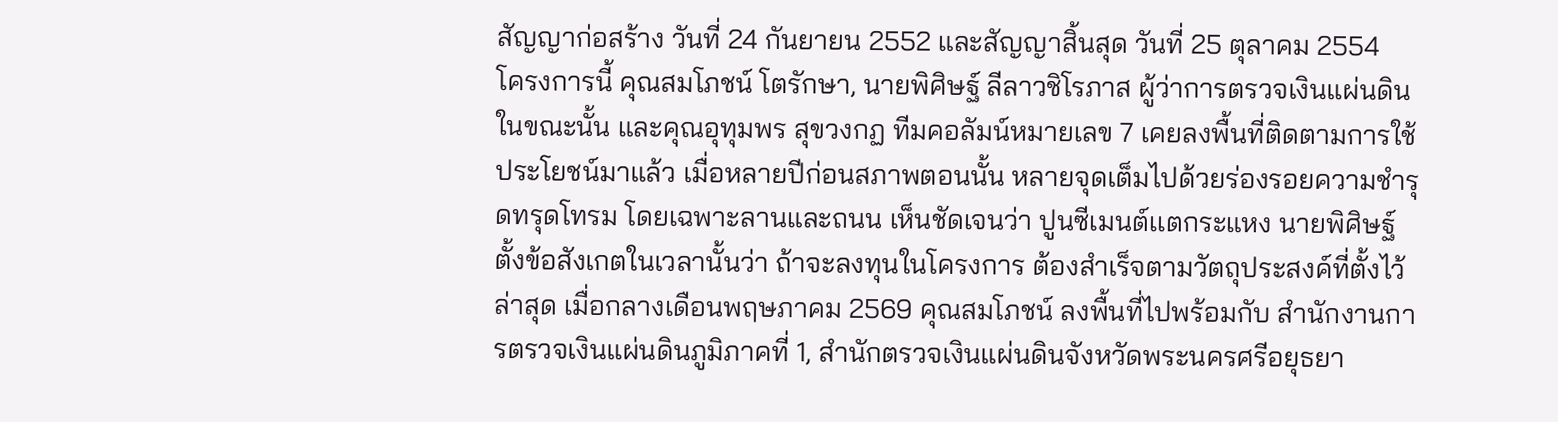สัญญาก่อสร้าง วันที่ 24 กันยายน 2552 และสัญญาสิ้นสุด วันที่ 25 ตุลาคม 2554
โครงการนี้ คุณสมโภชน์ โตรักษา, นายพิศิษฐ์ ลีลาวชิโรภาส ผู้ว่าการตรวจเงินแผ่นดิน ในขณะนั้น และคุณอุทุมพร สุขวงกฏ ทีมคอลัมน์หมายเลข 7 เคยลงพื้นที่ติดตามการใช้ประโยชน์มาแล้ว เมื่อหลายปีก่อนสภาพตอนนั้น หลายจุดเต็มไปด้วยร่องรอยความชำรุดทรุดโทรม โดยเฉพาะลานและถนน เห็นชัดเจนว่า ปูนซีเมนต์เเตกระแหง นายพิศิษฐ์ ตั้งข้อสังเกตในเวลานั้นว่า ถ้าจะลงทุนในโครงการ ต้องสำเร็จตามวัตถุประสงค์ที่ตั้งไว้
ล่าสุด เมื่อกลางเดือนพฤษภาคม 2569 คุณสมโภชน์ ลงพื้นที่ไปพร้อมกับ สำนักงานการตรวจเงินแผ่นดินภูมิภาคที่ 1, สำนักตรวจเงินแผ่นดินจังหวัดพระนครศรีอยุธยา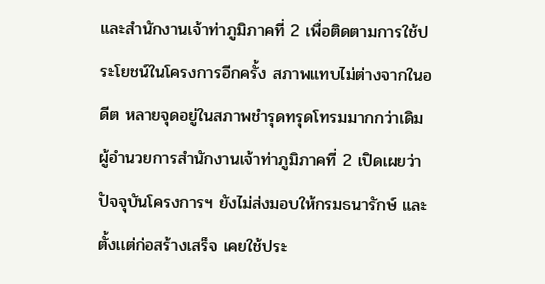และสำนักงานเจ้าท่าภูมิภาคที่ 2 เพื่อติดตามการใช้ประโยชน์ในโครงการอีกครั้ง สภาพแทบไม่ต่างจากในอดีต หลายจุดอยู่ในสภาพชำรุดทรุดโทรมมากกว่าเดิม
ผู้อำนวยการสำนักงานเจ้าท่าภูมิภาคที่ 2 เปิดเผยว่า ปัจจุบันโครงการฯ ยังไม่ส่งมอบให้กรมธนารักษ์ และตั้งเเต่ก่อสร้างเสร็จ เคยใช้ประ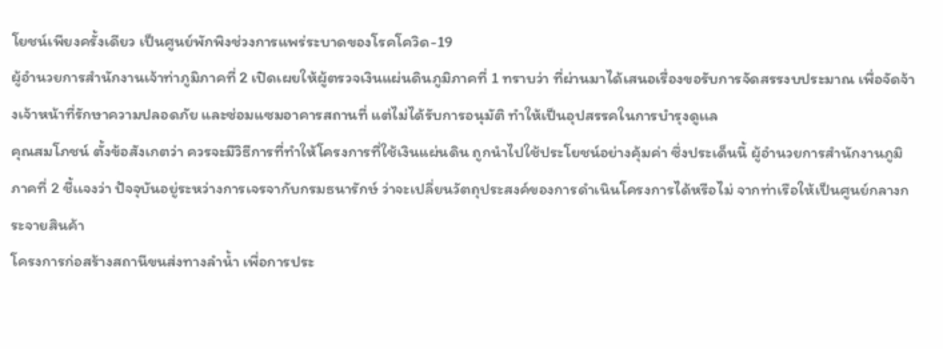โยชน์เพียงครั้งเดียว เป็นศูนย์พักพิงช่วงการแพร่ระบาดของโรคโควิด-19
ผู้อำนวยการสำนักงานเจ้าท่าภูมิภาคที่ 2 เปิดเผยให้ผู้ตรวจเงินแผ่นดินภูมิภาคที่ 1 ทราบว่า ที่ผ่านมาได้เสนอเรื่องขอรับการจัดสรรงบประมาณ เพื่อจัดจ้างเจ้าหน้าที่รักษาความปลอดภัย และซ่อมแซมอาคารสถานที่ แต่ไม่ได้รับการอนุมัติ ทำให้เป็นอุปสรรคในการบำรุงดูเเล
คุณสมโภชน์ ตั้งข้อสังเกตว่า ควรจะมีวิธีการที่ทำให้โครงการที่ใช้เงินแผ่นดิน ถูกนำไปใช้ประโยชน์อย่างคุ้มค่า ซึ่งประเด็นนี้ ผู้อำนวยการสำนักงานภูมิภาคที่ 2 ชี้เเจงว่า ปัจจุบันอยู่ระหว่างการเจรจากับกรมธนารักษ์ ว่าจะเปลี่ยนวัตถุประสงค์ของการดำเนินโครงการได้หรือไม่ จากท่าเรือให้เป็นศูนย์กลางกระจายสินค้า
โครงการก่อสร้างสถานีขนส่งทางลำน้ำ เพื่อการประ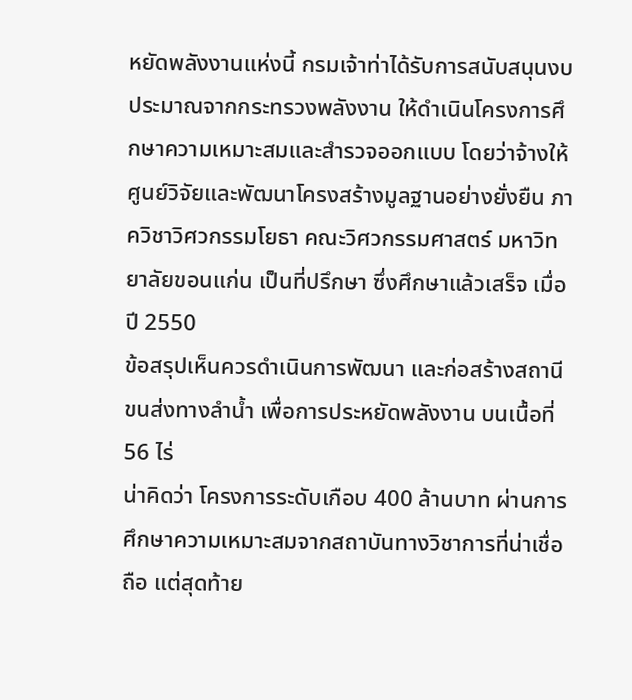หยัดพลังงานแห่งนี้ กรมเจ้าท่าได้รับการสนับสนุนงบประมาณจากกระทรวงพลังงาน ให้ดำเนินโครงการศึกษาความเหมาะสมและสำรวจออกแบบ โดยว่าจ้างให้ศูนย์วิจัยและพัฒนาโครงสร้างมูลฐานอย่างยั่งยืน ภาควิชาวิศวกรรมโยธา คณะวิศวกรรมศาสตร์ มหาวิทยาลัยขอนแก่น เป็นที่ปรึกษา ซึ่งศึกษาแล้วเสร็จ เมื่อปี 2550
ข้อสรุปเห็นควรดำเนินการพัฒนา และก่อสร้างสถานีขนส่งทางลำน้ำ เพื่อการประหยัดพลังงาน บนเนื้อที่ 56 ไร่
น่าคิดว่า โครงการระดับเกือบ 400 ล้านบาท ผ่านการศึกษาความเหมาะสมจากสถาบันทางวิชาการที่น่าเชื่อถือ แต่สุดท้าย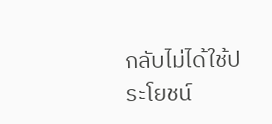กลับไม่ได้ใช้ประโยชน์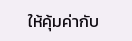ให้คุ้มค่ากับ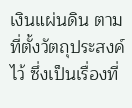เงินแผ่นดิน ตามที่ตั้งวัตถุประสงค์ไว้ ซึ่งเป็นเรื่องที่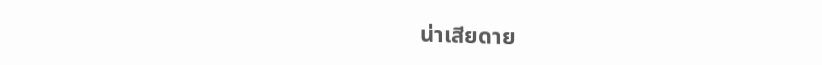น่าเสียดาย